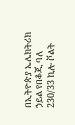በኢትዮጵያ ኤሌክትሪክ ኃይል የበቆጂ ባለ 230/33 ኪሎ ቮልት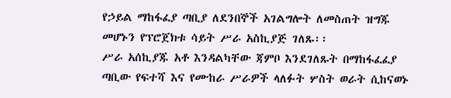የኃይል ማከፋፈያ ጣቢያ ለደንበኞች አገልግሎት ለመስጠት ዝግጁ መሆኑን የፕሮጀክቱ ሳይት ሥራ አስኪያጅ ገለጹ፡፡
ሥራ አሰኪያጁ አቶ እንዳልካቸው ጃምቦ እንደገለጹት በማከፋፈፈያ ጣቢው የፍተሻ እና የሙከራ ሥራዎች ላለፉት ሦስት ወራት ሲከናወኑ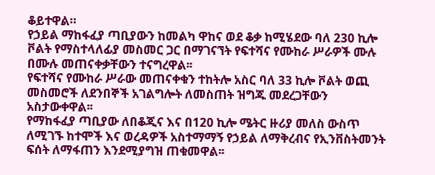ቆይተዋል።
የኃይል ማከፋፈያ ጣቢያውን ከመልካ ዋከና ወደ ቆቃ ከሚሄደው ባለ 230 ኪሎ ቮልት የማስተላለፊያ መስመር ጋር በማገናኘት የፍተሻና የሙከራ ሥራዎች ሙሉ በሙሉ መጠናቀቃቸውን ተናግረዋል፡፡
የፍተሻና የሙከራ ሥራው መጠናቀቁን ተከትሎ አስር ባለ 33 ኪሎ ቮልት ወጪ መስመሮች ለደንበኞች አገልግሎት ለመስጠት ዝግጁ መደረጋቸውን አስታውቀዋል፡፡
የማከፋፈያ ጣቢያው ለበቆጂና እና በ120 ኪሎ ሜትር ዙሪያ መለስ ውስጥ ለሚገኙ ከተሞች እና ወረዳዎች አስተማማኝ የኃይል ለማቅረብና የኢንቨስትመንት ፍሰት ለማፋጠን እንደሚያግዝ ጠቁመዋል፡፡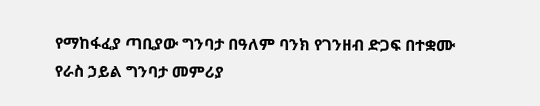የማከፋፈያ ጣቢያው ግንባታ በዓለም ባንክ የገንዘብ ድጋፍ በተቋሙ የራስ ኃይል ግንባታ መምሪያ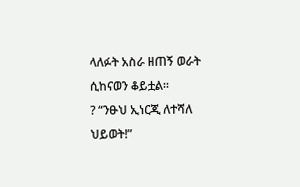ላለፉት አስራ ዘጠኝ ወራት ሲከናወን ቆይቷል፡፡
? “ንፁህ ኢነርጂ ለተሻለ ህይወት!”